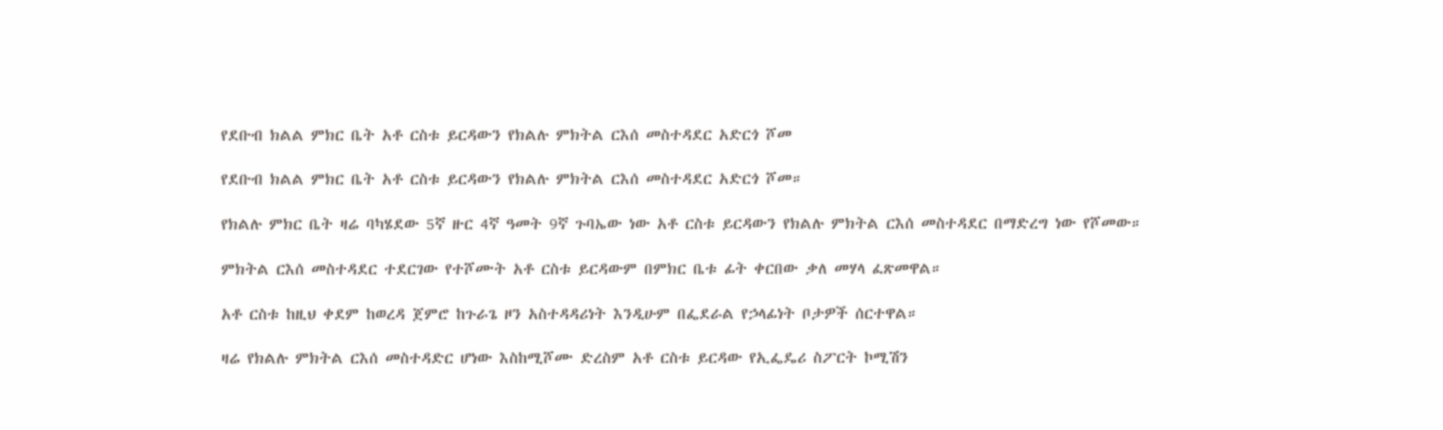የደቡብ ክልል ምክር ቤት አቶ ርስቱ ይርዳውን የክልሉ ምክትል ርእሰ መስተዳደር አድርጎ ሾመ

የደቡብ ክልል ምክር ቤት አቶ ርስቱ ይርዳውን የክልሉ ምክትል ርእሰ መስተዳደር አድርጎ ሾመ።

የክልሉ ምክር ቤት ዛሬ ባካሄደው 5ኛ ዙር 4ኛ ዓመት 9ኛ ጉባኤው ነው አቶ ርስቱ ይርዳውን የክልሉ ምክትል ርእሰ መስተዳደር በማድረግ ነው የሾመው።

ምክትል ርእሰ መስተዳደር ተደርገው የተሾሙት አቶ ርስቱ ይርዳውም በምክር ቤቱ ፊት ቀርበው ቃለ መሃላ ፈጽመዋል።

አቶ ርስቱ ከዚህ ቀደም ከወረዳ ጀምሮ ከጉራጌ ዞን አስተዳዳሪነት እንዲሁም በፌደራል የኃላፊነት ቦታዎች ሰርተዋል።

ዛሬ የክልሉ ምክትል ርእሰ መስተዳድር ሆነው እስከሚሾሙ ድረስም አቶ ርስቱ ይርዳው የኢፌዴሪ ስፖርት ኮሚሽን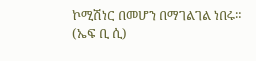ኮሚሽነር በመሆን በማገልገል ነበሩ። (ኤፍ ቢ ሲ)